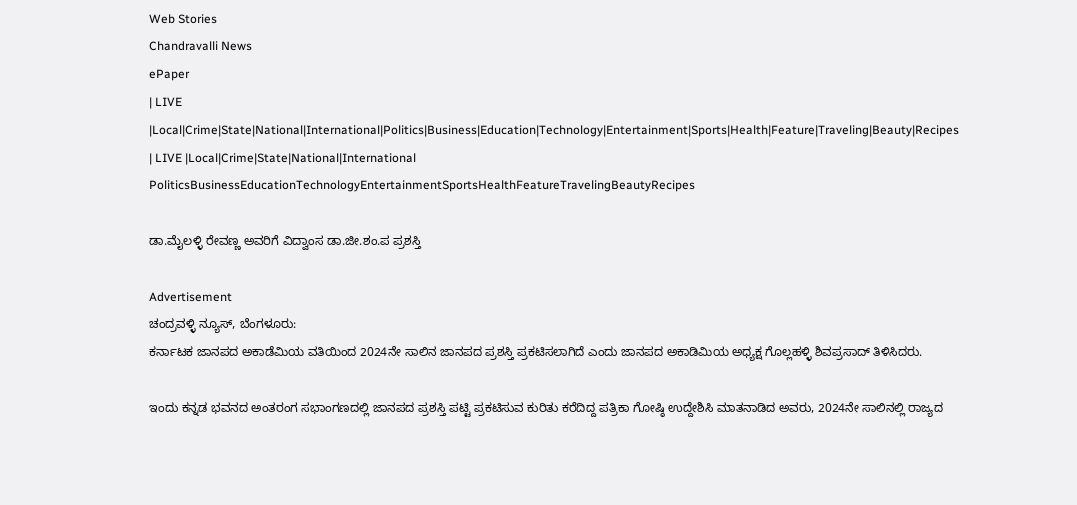Web Stories
Chandravalli News
ePaper
| LIVE |Local|Crime|State|National|International|Politics|Business|Education|Technology|Entertainment|Sports|Health|Feature|Traveling|Beauty|Recipes
| LIVE |Local|Crime|State|National|International
PoliticsBusinessEducationTechnologyEntertainmentSportsHealthFeatureTravelingBeautyRecipes

ಡಾ.ಮೈಲಳ್ಳಿ ರೇವಣ್ಣ ಅವರಿಗೆ ವಿದ್ವಾಂಸ ಡಾ.ಜೀ.ಶಂ.ಪ ಪ್ರಶಸ್ತಿ

Advertisement
ಚಂದ್ರವಳ್ಳಿ ನ್ಯೂಸ್, ಬೆಂಗಳೂರು:
ಕರ್ನಾಟಕ ಜಾನಪದ ಅಕಾಡೆಮಿಯ ವತಿಯಿಂದ 2024ನೇ ಸಾಲಿನ ಜಾನಪದ ಪ್ರಶಸ್ತಿ ಪ್ರಕಟಿಸಲಾಗಿದೆ ಎಂದು ಜಾನಪದ ಅಕಾಡಿಮಿಯ ಅಧ್ಯಕ್ಷ ಗೊಲ್ಲಹಳ್ಳಿ ಶಿವಪ್ರಸಾದ್ ತಿಳಿಸಿದರು.

ಇಂದು ಕನ್ನಡ ಭವನದ ಅಂತರಂಗ ಸಭಾಂಗಣದಲ್ಲಿ ಜಾನಪದ ಪ್ರಶಸ್ತಿ ಪಟ್ಟಿ ಪ್ರಕಟಿಸುವ ಕುರಿತು ಕರೆದಿದ್ದ ಪತ್ರಿಕಾ ಗೋಷ್ಠಿ ಉದ್ದೇಶಿಸಿ ಮಾತನಾಡಿದ ಅವರು, 2024ನೇ ಸಾಲಿನಲ್ಲಿ ರಾಜ್ಯದ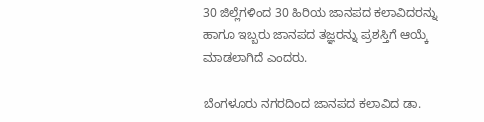30 ಜಿಲ್ಲೆಗಳಿಂದ 30 ಹಿರಿಯ ಜಾನಪದ ಕಲಾವಿದರನ್ನು ಹಾಗೂ ಇಬ್ಬರು ಜಾನಪದ ತಜ್ಞರನ್ನು ಪ್ರಶಸ್ತಿಗೆ ಆಯ್ಕೆ ಮಾಡಲಾಗಿದೆ ಎಂದರು.

ಬೆಂಗಳೂರು ನಗರದಿಂದ ಜಾನಪದ ಕಲಾವಿದ ಡಾ.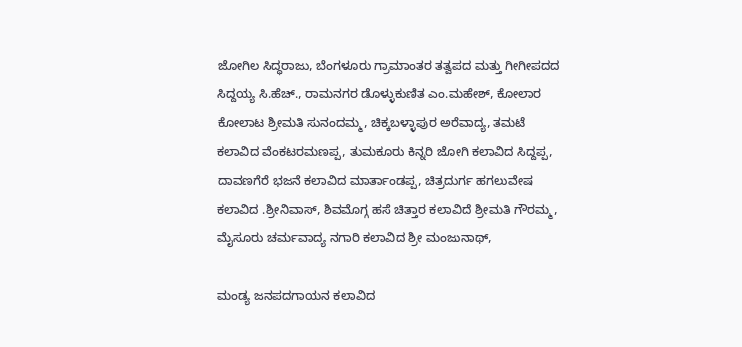ಜೋಗಿಲ ಸಿದ್ಧರಾಜು, ಬೆಂಗಳೂರು ಗ್ರಾಮಾಂತರ ತತ್ವಪದ ಮತ್ತು ಗೀಗೀಪದದ ಸಿದ್ದಯ್ಯ ಸಿ.ಹೆಚ್., ರಾಮನಗರ ಡೊಳ್ಳುಕುಣಿತ ಎಂ.ಮಹೇಶ್, ಕೋಲಾರ ಕೋಲಾಟ ಶ್ರೀಮತಿ ಸುನಂದಮ್ಮ, ಚಿಕ್ಕಬಳ್ಳಾಪುರ ಅರೆವಾದ್ಯ, ತಮಟೆ ಕಲಾವಿದ ವೆಂಕಟರಮಣಪ್ಪ, ತುಮಕೂರು ಕಿನ್ನರಿ ಜೋಗಿ ಕಲಾವಿದ ಸಿದ್ದಪ್ಪ, ದಾವಣಗೆರೆ ಭಜನೆ ಕಲಾವಿದ ಮಾರ್ತಾಂಡಪ್ಪ, ಚಿತ್ರದುರ್ಗ ಹಗಲುವೇಷ ಕಲಾವಿದ .ಶ್ರೀನಿವಾಸ್, ಶಿವಮೊಗ್ಗ ಹಸೆ ಚಿತ್ತಾರ ಕಲಾವಿದೆ ಶ್ರೀಮತಿ ಗೌರಮ್ಮ, ಮೈಸೂರು ಚರ್ಮವಾದ್ಯ ನಗಾರಿ ಕಲಾವಿದ ಶ್ರೀ ಮಂಜುನಾಥ್,

ಮಂಡ್ಯ ಜನಪದಗಾಯನ ಕಲಾವಿದ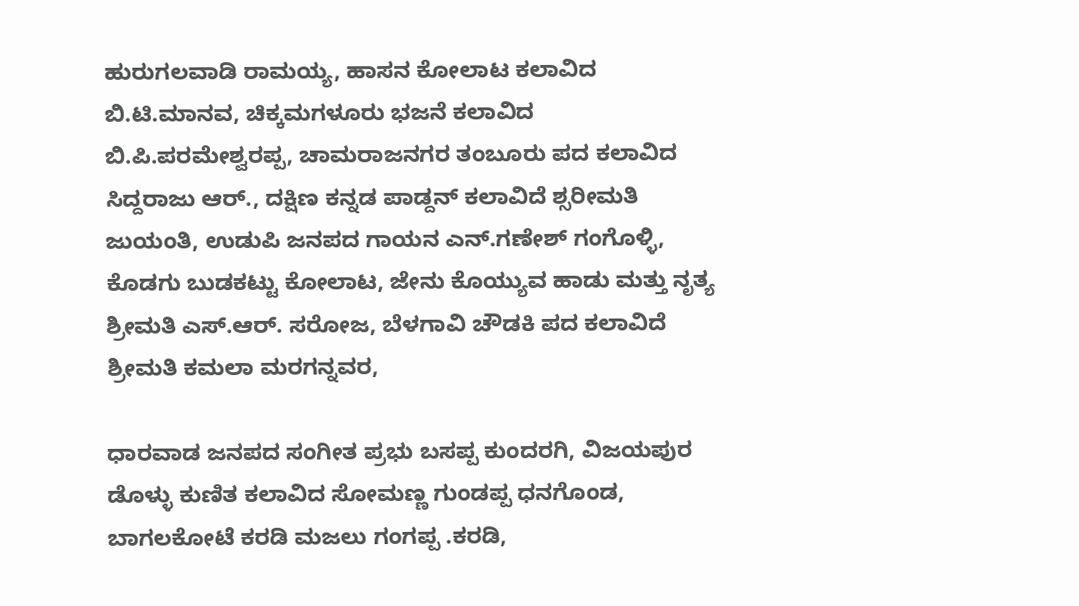ಹುರುಗಲವಾಡಿ ರಾಮಯ್ಯ, ಹಾಸನ ಕೋಲಾಟ ಕಲಾವಿದ ಬಿ.ಟಿ.ಮಾನವ, ಚಿಕ್ಕಮಗಳೂರು ಭಜನೆ ಕಲಾವಿದ ಬಿ.ಪಿ.ಪರಮೇಶ್ವರಪ್ಪ, ಚಾಮರಾಜನಗರ ತಂಬೂರು ಪದ ಕಲಾವಿದ ಸಿದ್ದರಾಜು ಆರ್., ದಕ್ಷಿಣ ಕನ್ನಡ ಪಾಡ್ದನ್ ಕಲಾವಿದೆ ಶ್ಸರೀಮತಿ ಜುಯಂತಿ, ಉಡುಪಿ ಜನಪದ ಗಾಯನ ಎನ್.ಗಣೇಶ್ ಗಂಗೊಳ್ಳಿ, ಕೊಡಗು ಬುಡಕಟ್ಟು ಕೋಲಾಟ, ಜೇನು ಕೊಯ್ಯುವ ಹಾಡು ಮತ್ತು ನೃತ್ಯ ಶ್ರೀಮತಿ ಎಸ್.ಆರ್. ಸರೋಜ, ಬೆಳಗಾವಿ ಚೌಡಕಿ ಪದ ಕಲಾವಿದೆ ಶ್ರೀಮತಿ ಕಮಲಾ ಮರಗನ್ನವರ,

ಧಾರವಾಡ ಜನಪದ ಸಂಗೀತ ಪ್ರಭು ಬಸಪ್ಪ ಕುಂದರಗಿ, ವಿಜಯಪುರ ಡೊಳ್ಳು ಕುಣಿತ ಕಲಾವಿದ ಸೋಮಣ್ಣ ಗುಂಡಪ್ಪ ಧನಗೊಂಡ, ಬಾಗಲಕೋಟೆ ಕರಡಿ ಮಜಲು ಗಂಗಪ್ಪ .ಕರಡಿ,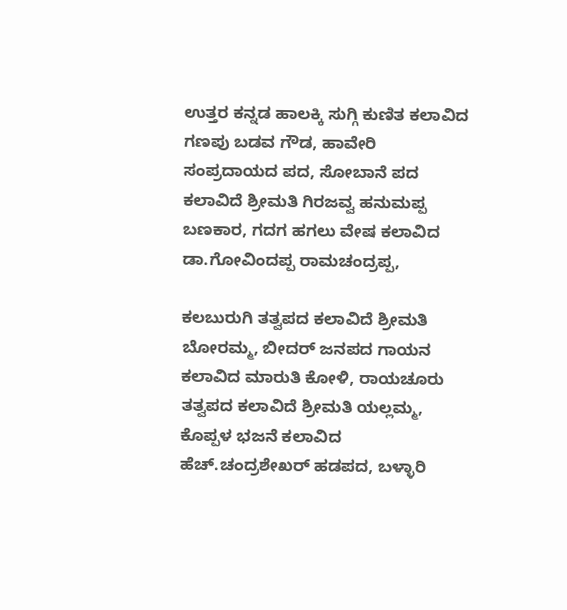ಉತ್ತರ ಕನ್ನಡ ಹಾಲಕ್ಕಿ ಸುಗ್ಗಿ ಕುಣಿತ ಕಲಾವಿದ ಗಣಪು ಬಡವ ಗೌಡ, ಹಾವೇರಿ ಸಂಪ್ರದಾಯದ ಪದ, ಸೋಬಾನೆ ಪದ ಕಲಾವಿದೆ ಶ್ರೀಮತಿ ಗಿರಜವ್ವ ಹನುಮಪ್ಪ ಬಣಕಾರ, ಗದಗ ಹಗಲು ವೇಷ ಕಲಾವಿದ ಡಾ.ಗೋವಿಂದಪ್ಪ ರಾಮಚಂದ್ರಪ್ಪ,

ಕಲಬುರುಗಿ ತತ್ವಪದ ಕಲಾವಿದೆ ಶ್ರೀಮತಿ ಬೋರಮ್ಮ, ಬೀದರ್ ಜನಪದ ಗಾಯನ ಕಲಾವಿದ ಮಾರುತಿ ಕೋಳಿ, ರಾಯಚೂರು ತತ್ವಪದ ಕಲಾವಿದೆ ಶ್ರೀಮತಿ ಯಲ್ಲಮ್ಮ, ಕೊಪ್ಪಳ ಭಜನೆ ಕಲಾವಿದ ಹೆಚ್.ಚಂದ್ರಶೇಖರ್ ಹಡಪದ, ಬಳ್ಳಾರಿ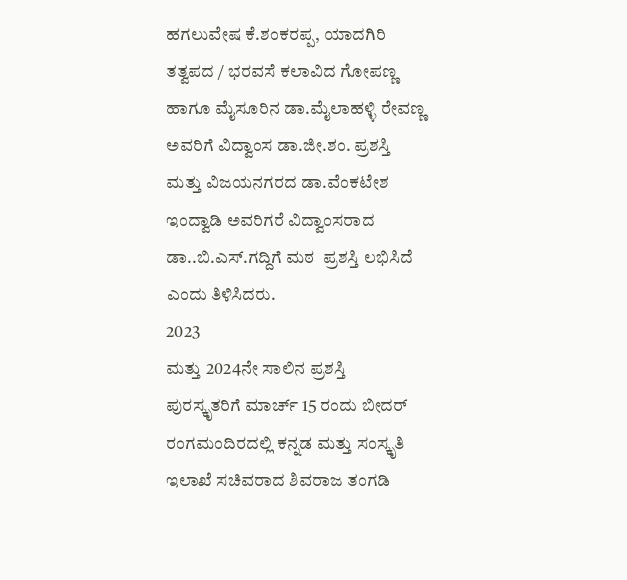ಹಗಲುವೇಷ ಕೆ.ಶಂಕರಪ್ಪ, ಯಾದಗಿರಿ ತತ್ವಪದ / ಭರವಸೆ ಕಲಾವಿದ ಗೋಪಣ್ಣ ಹಾಗೂ ಮೈಸೂರಿನ ಡಾ.ಮೈಲಾಹಳ್ಳಿ ರೇವಣ್ಣ ಅವರಿಗೆ ವಿದ್ವಾಂಸ ಡಾ.ಜೀ.ಶಂ. ಪ್ರಶಸ್ತಿ ಮತ್ತು ವಿಜಯನಗರದ ಡಾ.ವೆಂಕಟೇಶ ಇಂದ್ವಾಡಿ ಅವರಿಗರೆ ವಿದ್ವಾಂಸರಾದ ಡಾ..ಬಿ.ಎಸ್.ಗದ್ದಿಗೆ ಮಠ  ಪ್ರಶಸ್ತಿ ಲಭಿಸಿದೆ ಎಂದು ತಿಳಿಸಿದರು.
2023
ಮತ್ತು 2024ನೇ ಸಾಲಿನ ಪ್ರಶಸ್ತಿ ಪುರಸ್ಕೃತರಿಗೆ ಮಾರ್ಚ್ 15 ರಂದು ಬೀದರ್ ರಂಗಮಂದಿರದಲ್ಲಿ ಕನ್ನಡ ಮತ್ತು ಸಂಸ್ಕೃತಿ ಇಲಾಖೆ ಸಚಿವರಾದ ಶಿವರಾಜ ತಂಗಡಿ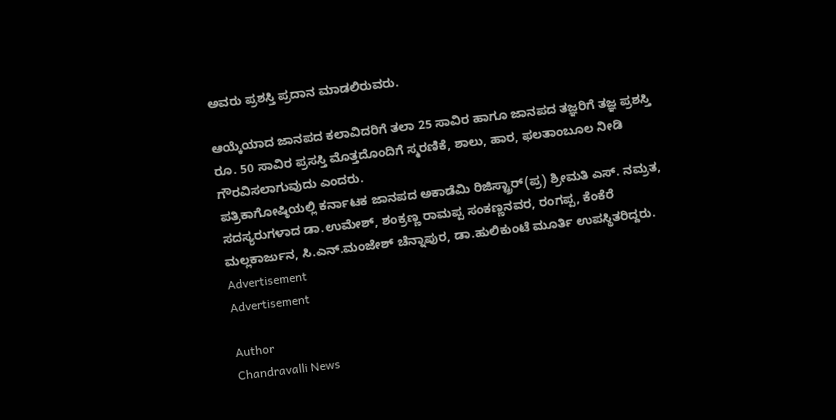ಅವರು ಪ್ರಶಸ್ತಿ ಪ್ರದಾನ ಮಾಡಲಿರುವರು.

ಆಯ್ಕೆಯಾದ ಜಾನಪದ ಕಲಾವಿದರಿಗೆ ತಲಾ 25 ಸಾವಿರ ಹಾಗೂ ಜಾನಪದ ತಜ್ಞರಿಗೆ ತಜ್ಞ ಪ್ರಶಸ್ತಿ ರೂ. 50 ಸಾವಿರ ಪ್ರಸಸ್ತಿ ಮೊತ್ತದೊಂದಿಗೆ ಸ್ಮರಣಿಕೆ, ಶಾಲು, ಹಾರ, ಫಲತಾಂಬೂಲ ನೀಡಿ ಗೌರವಿಸಲಾಗುವುದು ಎಂದರು.
ಪತ್ರಿಕಾಗೋಷ್ಠಿಯಲ್ಲಿ ಕರ್ನಾಟಕ ಜಾನಪದ ಅಕಾಡೆಮಿ ರಿಜಿಸ್ಟ್ರಾರ್(ಪ್ರ) ಶ್ರೀಮತಿ ಎಸ್. ನಮ್ರತ, ಸದಸ್ಯರುಗಳಾದ ಡಾ.ಉಮೇಶ್, ಶಂಕ್ರಣ್ಣ ರಾಮಪ್ಪ ಸಂಕಣ್ಣನವರ, ರಂಗಪ್ಪ, ಕೆಂಕೆರೆ ಮಲ್ಲಕಾರ್ಜುನ, ಸಿ.ಎನ್.ಮಂಜೇಶ್ ಚೆನ್ನಾಪುರ, ಡಾ.ಹುಲಿಕುಂಟೆ ಮೂರ್ತಿ ಉಪಸ್ಥಿತರಿದ್ದರು.
Advertisement
Advertisement

Author
Chandravalli News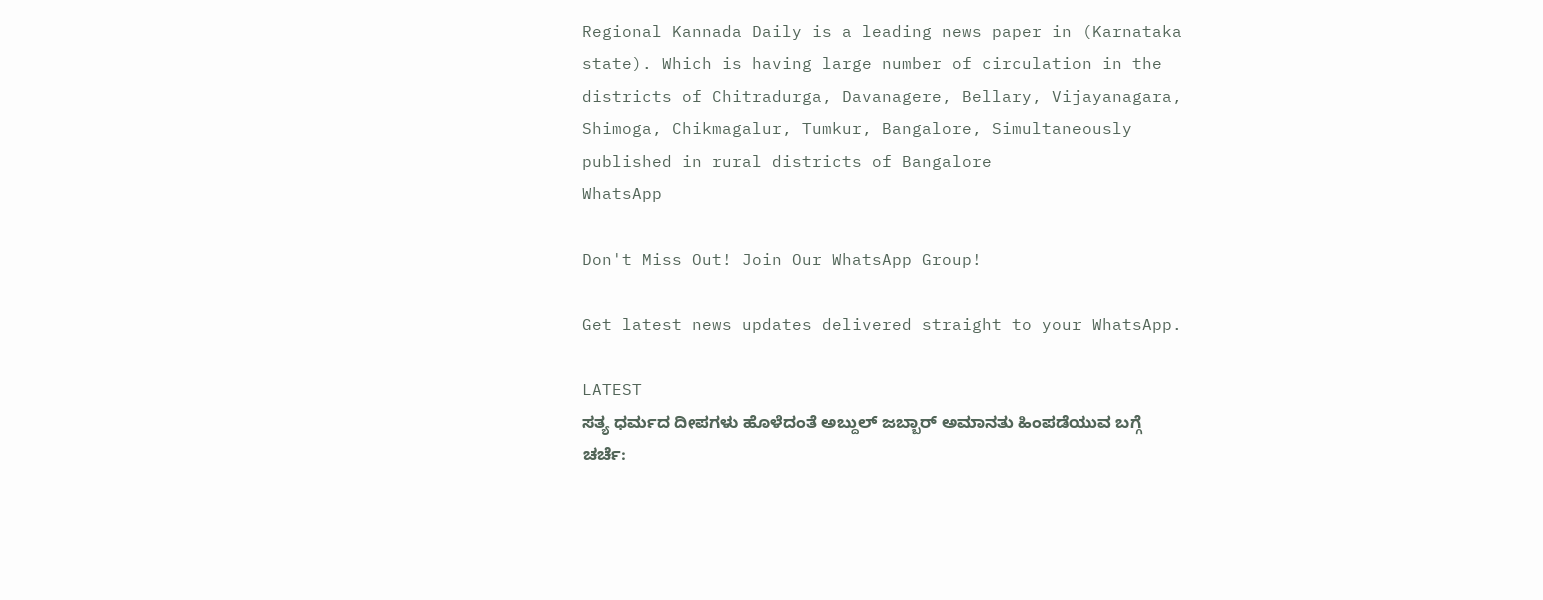Regional Kannada Daily is a leading news paper in (Karnataka state). Which is having large number of circulation in the districts of Chitradurga, Davanagere, Bellary, Vijayanagara, Shimoga, Chikmagalur, Tumkur, Bangalore, Simultaneously published in rural districts of Bangalore
WhatsApp

Don't Miss Out! Join Our WhatsApp Group!

Get latest news updates delivered straight to your WhatsApp.

LATEST
ಸತ್ಯ ಧರ್ಮದ ದೀಪಗಳು ಹೊಳೆದಂತೆ ಅಬ್ದುಲ್ ಜಬ್ಬಾರ್ ಅಮಾನತು ಹಿಂಪಡೆಯುವ ಬಗ್ಗೆ ಚರ್ಚೆ: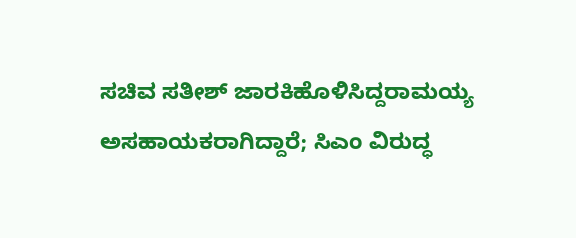ಸಚಿವ ಸತೀಶ್ ಜಾರಕಿಹೊಳಿಸಿದ್ದರಾಮಯ್ಯ ಅಸಹಾಯಕರಾಗಿದ್ದಾರೆ; ಸಿಎಂ ವಿರುದ್ಧ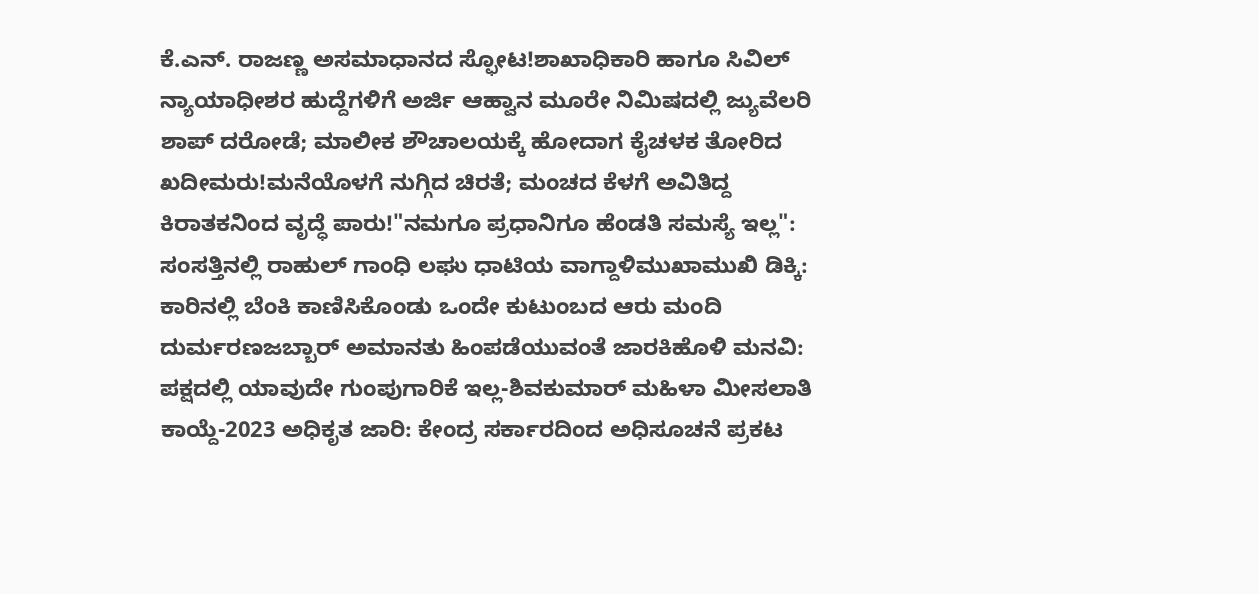ಕೆ.ಎನ್. ರಾಜಣ್ಣ ಅಸಮಾಧಾನದ ಸ್ಫೋಟ!ಶಾಖಾಧಿಕಾರಿ ಹಾಗೂ ಸಿವಿಲ್ ನ್ಯಾಯಾಧೀಶರ ಹುದ್ದೆಗಳಿಗೆ ಅರ್ಜಿ ಆಹ್ವಾನ ಮೂರೇ ನಿಮಿಷದಲ್ಲಿ ಜ್ಯುವೆಲರಿ ಶಾಪ್ ದರೋಡೆ; ಮಾಲೀಕ ಶೌಚಾಲಯಕ್ಕೆ ಹೋದಾಗ ಕೈಚಳಕ ತೋರಿದ ಖದೀಮರು!ಮನೆಯೊಳಗೆ ನುಗ್ಗಿದ ಚಿರತೆ; ಮಂಚದ ಕೆಳಗೆ ಅವಿತಿದ್ದ ಕಿರಾತಕನಿಂದ ವೃದ್ಧೆ ಪಾರು!"ನಮಗೂ ಪ್ರಧಾನಿಗೂ ಹೆಂಡತಿ ಸಮಸ್ಯೆ ಇಲ್ಲ": ಸಂಸತ್ತಿನಲ್ಲಿ ರಾಹುಲ್ ಗಾಂಧಿ ಲಘು ಧಾಟಿಯ ವಾಗ್ದಾಳಿಮುಖಾಮುಖಿ ಡಿಕ್ಕಿ: ಕಾರಿನಲ್ಲಿ ಬೆಂಕಿ ಕಾಣಿಸಿಕೊಂಡು ಒಂದೇ ಕುಟುಂಬದ ಆರು ಮಂದಿ ದುರ್ಮರಣಜಬ್ಬಾರ್ ಅಮಾನತು ಹಿಂಪಡೆಯುವಂತೆ ಜಾರಕಿಹೊಳಿ ಮನವಿ: ಪಕ್ಷದಲ್ಲಿ ಯಾವುದೇ ಗುಂಪುಗಾರಿಕೆ ಇಲ್ಲ-ಶಿವಕುಮಾರ್ ಮಹಿಳಾ ಮೀಸಲಾತಿ ಕಾಯ್ದೆ-2023 ಅಧಿಕೃತ ಜಾರಿ: ಕೇಂದ್ರ ಸರ್ಕಾರದಿಂದ ಅಧಿಸೂಚನೆ ಪ್ರಕಟ